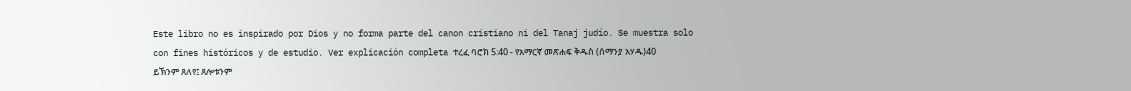Este libro no es inspirado por Dios y no forma parte del canon cristiano ni del Tanaj judío. Se muestra solo con fines históricos y de estudio. Ver explicación completa ተረፈ ባሮክ 5:40 - የአማርኛ መጽሐፍ ቅዱስ (ሰማንያ አሃዱ)40 ይኽንም ጸለየ፤ ጸሎቱንም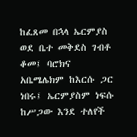ከፈጸመ በኋላ ኤርምያስ ወደ ቤተ መቅደስ ገብቶ ቆመ፤ ባሮክና አቤሜሌክም ከእርሱ ጋር ነበሩ፤ ኤርምያስም ነፍሱ ከሥጋው እንደ ተለየች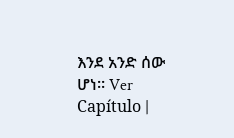እንደ አንድ ሰው ሆነ። Ver Capítulo |